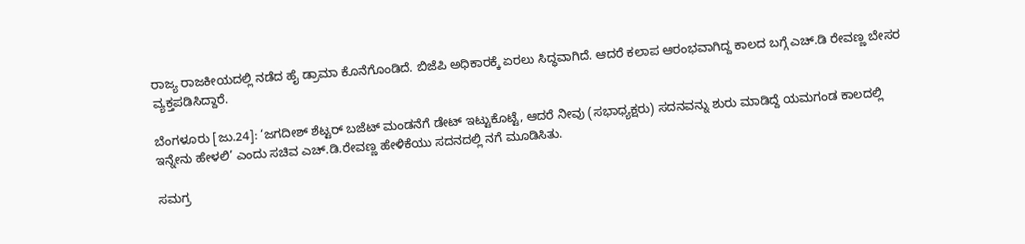ರಾಜ್ಯ ರಾಜಕೀಯದಲ್ಲಿ ನಡೆದ ಹೈ ಡ್ರಾಮಾ ಕೊನೆಗೊಂಡಿದೆ. ಬಿಜೆಪಿ ಅಧಿಕಾರಕ್ಕೆ ಏರಲು ಸಿದ್ಧವಾಗಿದೆ. ಆದರೆ ಕಲಾಪ ಆರಂಭವಾಗಿದ್ದ ಕಾಲದ ಬಗ್ಗೆ ಎಚ್.ಡಿ ರೇವಣ್ಣ ಬೇಸರ ವ್ಯಕ್ತಪಡಿಸಿದ್ದಾರೆ.

ಬೆಂಗಳೂರು [ಜು.24]: ‘ಜಗದೀಶ್‌ ಶೆಟ್ಟರ್‌ ಬಜೆಟ್‌ ಮಂಡನೆಗೆ ಡೇಟ್‌ ಇಟ್ಟುಕೊಟ್ಟೆ, ಆದರೆ ನೀವು (ಸಭಾಧ್ಯಕ್ಷರು) ಸದನವನ್ನು ಶುರು ಮಾಡಿದ್ದೆ ಯಮಗಂಡ ಕಾಲದಲ್ಲಿ ಇನ್ನೇನು ಹೇಳಲಿ’ ಎಂದು ಸಚಿವ ಎಚ್‌.ಡಿ.ರೇವಣ್ಣ ಹೇಳಿಕೆಯು ಸದನದಲ್ಲಿ ನಗೆ ಮೂಡಿಸಿತು.

ಸಮಗ್ರ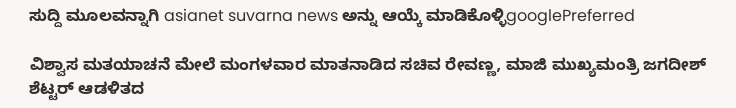ಸುದ್ದಿ ಮೂಲವನ್ನಾಗಿ asianet suvarna news ಅನ್ನು ಆಯ್ಕೆ ಮಾಡಿಕೊಳ್ಳಿgooglePreferred

ವಿಶ್ವಾಸ ಮತಯಾಚನೆ ಮೇಲೆ ಮಂಗಳವಾರ ಮಾತನಾಡಿದ ಸಚಿವ ರೇವಣ್ಣ, ಮಾಜಿ ಮುಖ್ಯಮಂತ್ರಿ ಜಗದೀಶ್‌ ಶೆಟ್ಟರ್‌ ಆಡಳಿತದ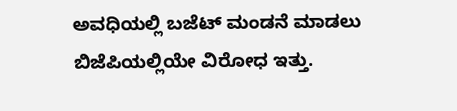ಅವಧಿಯಲ್ಲಿ ಬಜೆಟ್‌ ಮಂಡನೆ ಮಾಡಲು ಬಿಜೆಪಿಯಲ್ಲಿಯೇ ವಿರೋಧ ಇತ್ತು.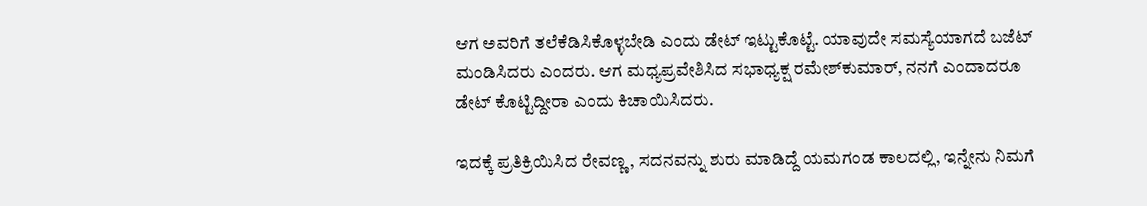ಆಗ ಅವರಿಗೆ ತಲೆಕೆಡಿಸಿಕೊಳ್ಳಬೇಡಿ ಎಂದು ಡೇಟ್‌ ಇಟ್ಟುಕೊಟ್ಟೆ. ಯಾವುದೇ ಸಮಸ್ಯೆಯಾಗದೆ ಬಜೆಟ್‌ ಮಂಡಿಸಿದರು ಎಂದರು. ಆಗ ಮಧ್ಯಪ್ರವೇಶಿಸಿದ ಸಭಾಧ್ಯಕ್ಷ ರಮೇಶ್‌ಕುಮಾರ್‌, ನನಗೆ ಎಂದಾದರೂ ಡೇಟ್‌ ಕೊಟ್ಟಿದ್ದೀರಾ ಎಂದು ಕಿಚಾಯಿಸಿದರು.

ಇದಕ್ಕೆ ಪ್ರತಿಕ್ರಿಯಿಸಿದ ರೇವಣ್ಣ, ಸದನವನ್ನು ಶುರು ಮಾಡಿದ್ದೆ ಯಮಗಂಡ ಕಾಲದಲ್ಲಿ, ಇನ್ನೇನು ನಿಮಗೆ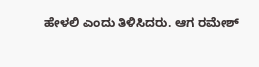ಹೇಳಲಿ ಎಂದು ತಿಳಿಸಿದರು. ಆಗ ರಮೇಶ್‌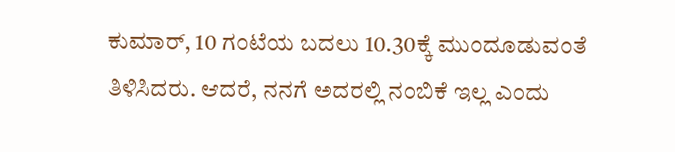ಕುಮಾರ್‌, 10 ಗಂಟೆಯ ಬದಲು 10.30ಕ್ಕೆ ಮುಂದೂಡುವಂತೆ ತಿಳಿಸಿದರು. ಆದರೆ, ನನಗೆ ಅದರಲ್ಲಿ ನಂಬಿಕೆ ಇಲ್ಲ ಎಂದು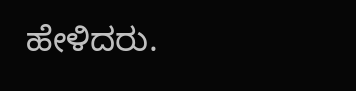ಹೇಳಿದರು.